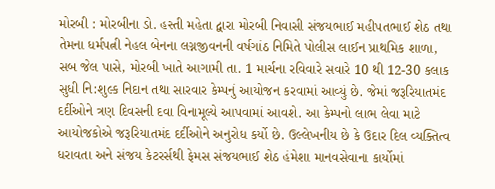મોરબી : મોરબીના ડો. હસ્તી મહેતા દ્વારા મોરબી નિવાસી સંજયભાઈ મહીપતભાઈ શેઠ તથા તેમના ધર્મપત્ની નેહલ બેનના લગ્નજીવનની વર્ષગાંઠ નિમિતે પોલીસ લાઈન પ્રાથમિક શાળા, સબ જેલ પાસે, મોરબી ખાતે આગામી તા. 1 માર્ચના રવિવારે સવારે 10 થી 12-30 કલાક સુધી નિ:શુલ્ક નિદાન તથા સારવાર કેમ્પનું આયોજન કરવામાં આવ્યું છે. જેમાં જરૂરિયાતમંદ દર્દીઓને ત્રણ દિવસની દવા વિનામૂલ્યે આપવામાં આવશે. આ કેમ્પનો લાભ લેવા માટે આયોજકોએ જરૂરિયાતમંદ દર્દીઓને અનુરોધ કર્યો છે. ઉલ્લેખનીય છે કે ઉદાર દિલ વ્યક્તિત્વ ધરાવતા અને સંજય કેટરર્સથી ફેમસ સંજયભાઈ શેઠ હંમેશા માનવસેવાના કાર્યોમાં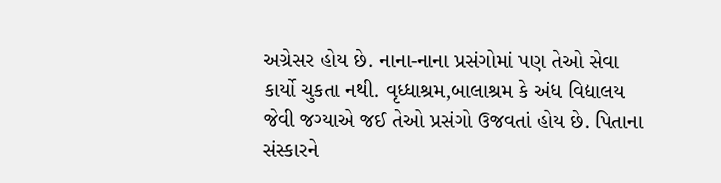અગ્રેસર હોય છે. નાના-નાના પ્રસંગોમાં પણ તેઓ સેવા કાર્યો ચુકતા નથી. વૃધ્ધાશ્રમ,બાલાશ્રમ કે અંધ વિદ્યાલય જેવી જગ્યાએ જઈ તેઓ પ્રસંગો ઉજવતાં હોય છે. પિતાના સંસ્કારને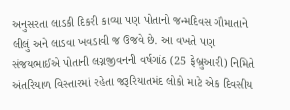અનુસરતા લાડકી દિકરી કાવ્યા પણ પોતાનો જન્મદિવસ ગૌમાતાને લીલું અને લાડવા ખવડાવી જ ઉજવે છે. આ વખતે પણ સંજયભાઈએ પોતાની લગ્નજીવનની વર્ષગાંઠ (25 ફેબ્રુઆરી) નિમિતે અંતરિયાળ વિસ્તારમાં રહેતા જરૂરિયાતમંદ લોકો માટે એક દિવસીય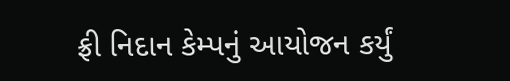ફ્રી નિદાન કેમ્પનું આયોજન કર્યું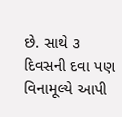છે. સાથે ૩ દિવસની દવા પણ વિનામૂલ્યે આપી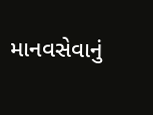માનવસેવાનું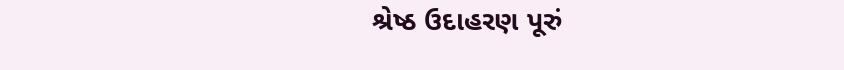શ્રેષ્ઠ ઉદાહરણ પૂરું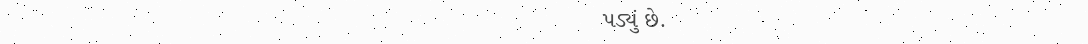પડ્યું છે.